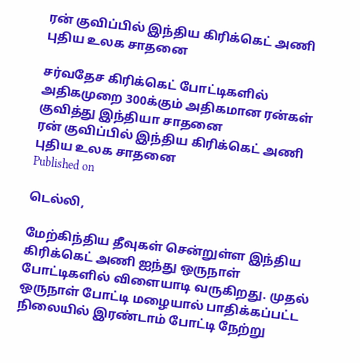ரன் குவிப்பில் இந்திய கிரிக்கெட் அணி புதிய உலக சாதனை

சர்வதேச கிரிக்கெட் போட்டிகளில் அதிகமுறை 300க்கும் அதிகமான ரன்கள் குவித்து இந்தியா சாதனை
ரன் குவிப்பில் இந்திய கிரிக்கெட் அணி புதிய உலக சாதனை
Published on

டெல்லி,

மேற்கிந்திய தீவுகள் சென்றுள்ள இந்திய கிரிக்கெட் அணி ஐந்து ஒருநாள் போட்டிகளில் விளையாடி வருகிறது. முதல் ஒருநாள் போட்டி மழையால் பாதிக்கப்பட்ட நிலையில் இரண்டாம் போட்டி நேற்று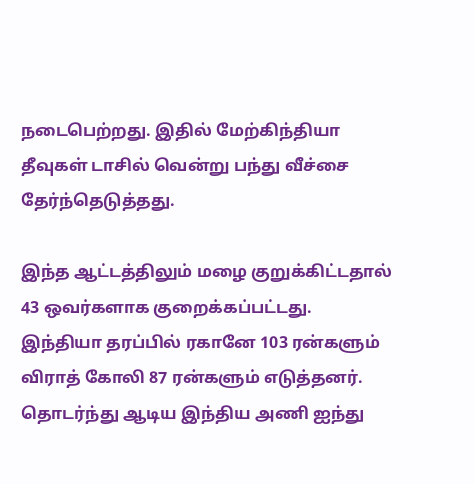நடைபெற்றது. இதில் மேற்கிந்தியா தீவுகள் டாசில் வென்று பந்து வீச்சை தேர்ந்தெடுத்தது.

இந்த ஆட்டத்திலும் மழை குறுக்கிட்டதால் 43 ஒவர்களாக குறைக்கப்பட்டது. இந்தியா தரப்பில் ரகானே 103 ரன்களும் விராத் கோலி 87 ரன்களும் எடுத்தனர். தொடர்ந்து ஆடிய இந்திய அணி ஐந்து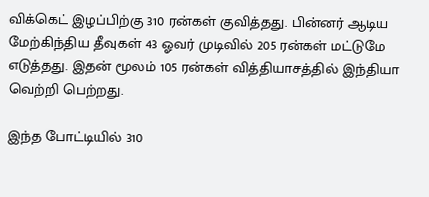விக்கெட் இழப்பிற்கு 310 ரன்கள் குவித்தது. பின்னர் ஆடிய மேற்கிந்திய தீவுகள் 43 ஓவர் முடிவில் 205 ரன்கள் மட்டுமே எடுத்தது. இதன் மூலம் 105 ரன்கள் வித்தியாசத்தில் இந்தியா வெற்றி பெற்றது.

இந்த போட்டியில் 310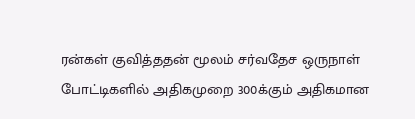ரன்கள் குவித்ததன் மூலம் சர்வதேச ஒருநாள் போட்டிகளில் அதிகமுறை 300க்கும் அதிகமான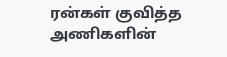ரன்கள் குவித்த அணிகளின்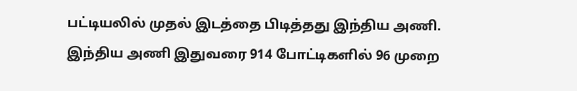பட்டியலில் முதல் இடத்தை பிடித்தது இந்திய அணி. இந்திய அணி இதுவரை 914 போட்டிகளில் 96 முறை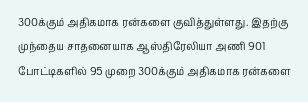300க்கும் அதிகமாக ரன்களை குவித்துள்ளது. இதற்கு முந்தைய சாதனையாக ஆஸ்திரேலியா அணி 901 போட்டிகளில் 95 முறை 300க்கும் அதிகமாக ரன்களை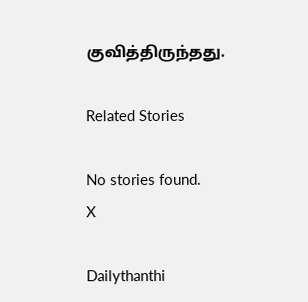குவித்திருந்தது.

Related Stories

No stories found.
X

Dailythanthi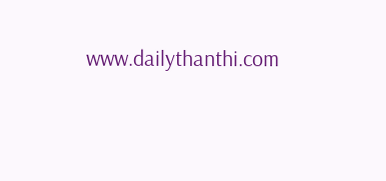www.dailythanthi.com